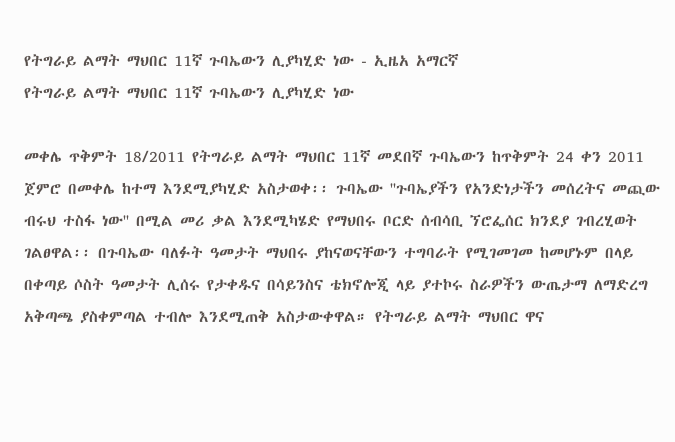የትግራይ ልማት ማህበር 11ኛ ጉባኤውን ሊያካሂድ ነው - ኢዜአ አማርኛ
የትግራይ ልማት ማህበር 11ኛ ጉባኤውን ሊያካሂድ ነው

መቀሌ ጥቅምት 18/2011 የትግራይ ልማት ማህበር 11ኛ መደበኛ ጉባኤውን ከጥቅምት 24 ቀን 2011 ጀምሮ በመቀሌ ከተማ እንደሚያካሂድ አስታወቀ፡፡ ጉባኤው ''ጉባኤያችን የአንድነታችን መሰረትና መጪው ብሩህ ተስፋ ነው'' በሚል መሪ ቃል እንደሚካሄድ የማህበሩ ቦርድ ሰብሳቢ ኘሮፌሰር ክንደያ ገብረሂወት ገልፀዋል፡፡ በጉባኤው ባለፉት ዓመታት ማህበሩ ያከናወናቸውን ተግባራት የሚገመገመ ከመሆኑም በላይ በቀጣይ ሶስት ዓመታት ሊሰሩ የታቀዱና በሳይንስና ቴክኖሎጂ ላይ ያተኮሩ ስራዎችን ውጤታማ ለማድረግ አቅጣጫ ያስቀምጣል ተብሎ እንደሚጠቅ አስታውቀዋል። የትግራይ ልማት ማህበር ዋና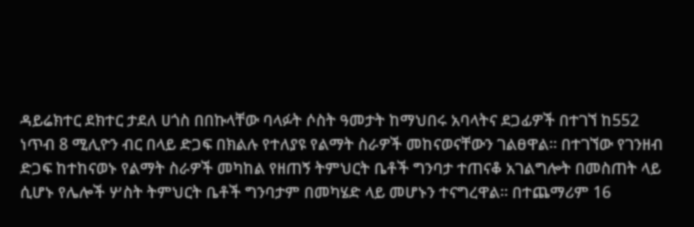ዳይሬክተር ደክተር ታደለ ሀጎስ በበኩላቸው ባላፉት ሶስት ዓመታት ከማህበሩ አባላትና ደጋፊዎች በተገኘ ከ552 ነጥብ 8 ሚሊዮን ብር በላይ ድጋፍ በክልሉ የተለያዩ የልማት ስራዎች መከናወናቸውን ገልፀዋል፡፡ በተገኘው የገንዘብ ድጋፍ ከተከናወኑ የልማት ስራዎች መካከል የዘጠኝ ትምህርት ቤቶች ግንባታ ተጠናቆ አገልግሎት በመስጠት ላይ ሲሆኑ የሌሎች ሦስት ትምህርት ቤቶች ግንባታም በመካሄድ ላይ መሆኑን ተናግረዋል፡፡ በተጨማሪም 16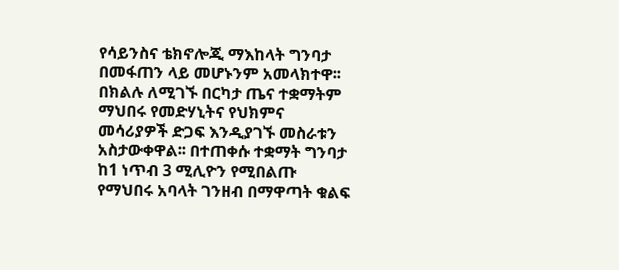የሳይንስና ቴክኖሎጂ ማእከላት ግንባታ በመፋጠን ላይ መሆኑንም አመላክተዋ፡፡ በክልሉ ለሚገኙ በርካታ ጤና ተቋማትም ማህበሩ የመድሃኒትና የህክምና መሳሪያዎች ድጋፍ እንዲያገኙ መስራቱን አስታውቀዋል፡፡ በተጠቀሱ ተቋማት ግንባታ ከ1 ነጥብ 3 ሚሊዮን የሚበልጡ የማህበሩ አባላት ገንዘብ በማዋጣት ቁልፍ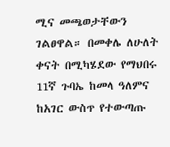ሚና መጫወታቸውን ገልፀዋል። በመቀሌ ለሁለት ቀናት በሚካሄደው የማህበሩ 11ኛ ጉባኤ ከመላ ዓለምና ከአገር ውስጥ የተውጣጡ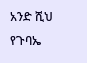አንድ ሺህ የጉባኤ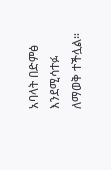አባላት በድምፅ እንደሚሳተፉ ለማወቅ ተችሏል።